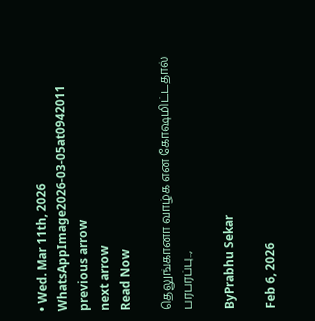• Wed. Mar 11th, 2026
WhatsAppImage2026-03-05at0942011
previous arrow
next arrow
Read Now

தெலுங்கானா வாழ்க என கோஷமிட்டதால் பரபரப்பு..,

ByPrabhu Sekar

Feb 6, 2026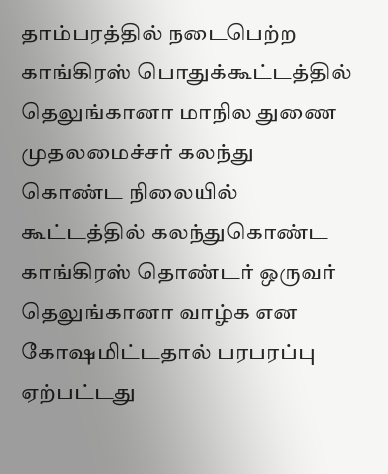தாம்பரத்தில் நடைபெற்ற காங்கிரஸ் பொதுக்கூட்டத்தில் தெலுங்கானா மாநில துணை முதலமைச்சர் கலந்து கொண்ட நிலையில் கூட்டத்தில் கலந்துகொண்ட காங்கிரஸ் தொண்டர் ஒருவர் தெலுங்கானா வாழ்க என கோஷமிட்டதால் பரபரப்பு ஏற்பட்டது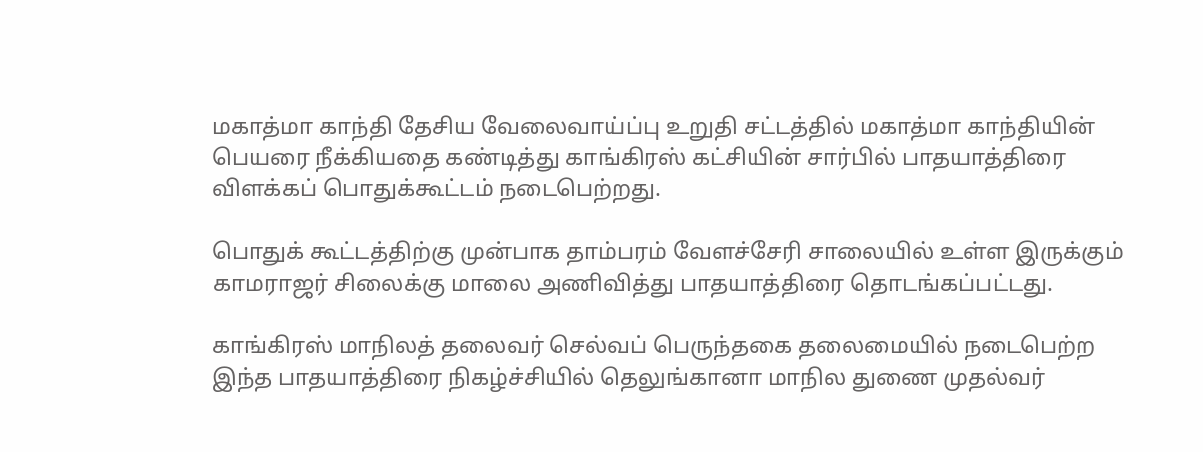மகாத்மா காந்தி தேசிய வேலைவாய்ப்பு உறுதி சட்டத்தில் மகாத்மா காந்தியின் பெயரை நீக்கியதை கண்டித்து காங்கிரஸ் கட்சியின் சார்பில் பாதயாத்திரை விளக்கப் பொதுக்கூட்டம் நடைபெற்றது.

பொதுக் கூட்டத்திற்கு முன்பாக தாம்பரம் வேளச்சேரி சாலையில் உள்ள இருக்கும் காமராஜர் சிலைக்கு மாலை அணிவித்து பாதயாத்திரை தொடங்கப்பட்டது.

காங்கிரஸ் மாநிலத் தலைவர் செல்வப் பெருந்தகை தலைமையில் நடைபெற்ற இந்த பாதயாத்திரை நிகழ்ச்சியில் தெலுங்கானா மாநில துணை முதல்வர்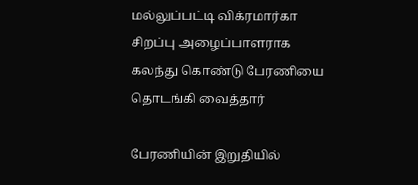மல்லுப்பட்டி விக்ரமார்கா சிறப்பு அழைப்பாளராக கலந்து கொண்டு பேரணியை தொடங்கி வைத்தார்

பேரணியின் இறுதியில்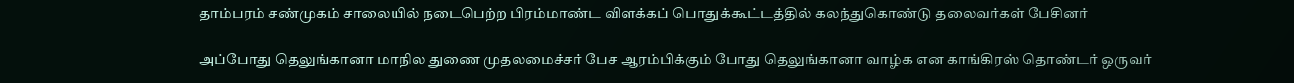தாம்பரம் சண்முகம் சாலையில் நடைபெற்ற பிரம்மாண்ட விளக்கப் பொதுக்கூட்டத்தில் கலந்துகொண்டு தலைவர்கள் பேசினர்

அப்போது தெலுங்கானா மாநில துணை முதலமைச்சர் பேச ஆரம்பிக்கும் போது தெலுங்கானா வாழ்க என காங்கிரஸ் தொண்டர் ஒருவர்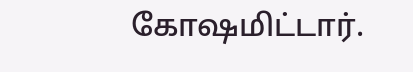கோஷமிட்டார்.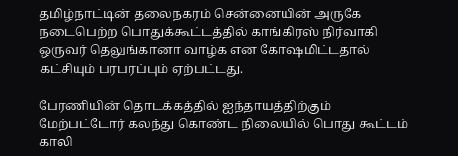தமிழ்நாட்டின் தலைநகரம் சென்னையின் அருகே நடைபெற்ற பொதுக்கூட்டத்தில் காங்கிரஸ் நிர்வாகி ஒருவர் தெலுங்கானா வாழ்க என கோஷமிட்டதால் கட்சியும் பரபரப்பும் ஏற்பட்டது.

பேரணியின் தொடக்கத்தில் ஐந்தாயத்திற்கும் மேற்பட்டோர் கலந்து கொண்ட நிலையில் பொது கூட்டம் காலி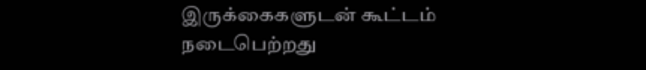இருக்கைகளுடன் கூட்டம் நடைபெற்றது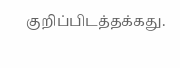குறிப்பிடத்தக்கது.